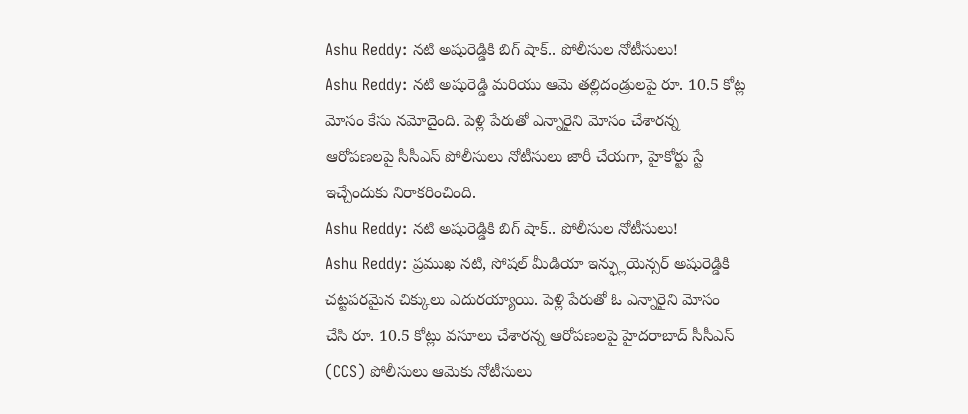Ashu Reddy: నటి అషురెడ్డికి బిగ్ షాక్.. పోలీసుల నోటీసులు!
Ashu Reddy: నటి అషురెడ్డి మరియు ఆమె తల్లిదండ్రులపై రూ. 10.5 కోట్ల మోసం కేసు నమోదైంది. పెళ్లి పేరుతో ఎన్నారైని మోసం చేశారన్న ఆరోపణలపై సీసీఎస్ పోలీసులు నోటీసులు జారీ చేయగా, హైకోర్టు స్టే ఇచ్చేందుకు నిరాకరించింది.
Ashu Reddy: నటి అషురెడ్డికి బిగ్ షాక్.. పోలీసుల నోటీసులు!
Ashu Reddy: ప్రముఖ నటి, సోషల్ మీడియా ఇన్ఫ్లుయెన్సర్ అషురెడ్డికి చట్టపరమైన చిక్కులు ఎదురయ్యాయి. పెళ్లి పేరుతో ఓ ఎన్నారైని మోసం చేసి రూ. 10.5 కోట్లు వసూలు చేశారన్న ఆరోపణలపై హైదరాబాద్ సీసీఎస్ (CCS) పోలీసులు ఆమెకు నోటీసులు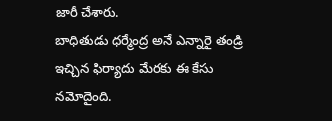జారీ చేశారు.
బాధితుడు ధర్మేంద్ర అనే ఎన్నారై తండ్రి ఇచ్చిన ఫిర్యాదు మేరకు ఈ కేసు నమోదైంది.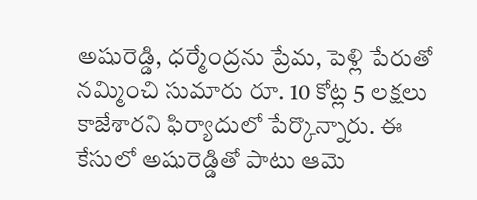అషురెడ్డి, ధర్మేంద్రను ప్రేమ, పెళ్లి పేరుతో నమ్మించి సుమారు రూ. 10 కోట్ల 5 లక్షలు కాజేశారని ఫిర్యాదులో పేర్కొన్నారు. ఈ కేసులో అషురెడ్డితో పాటు ఆమె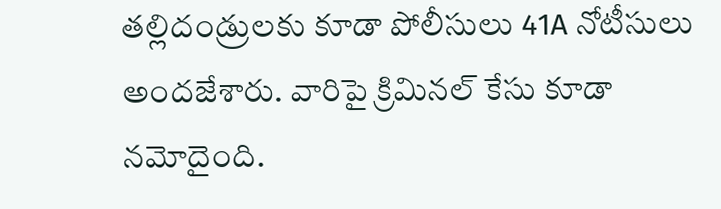తల్లిదండ్రులకు కూడా పోలీసులు 41A నోటీసులు అందజేశారు. వారిపై క్రిమినల్ కేసు కూడా నమోదైంది.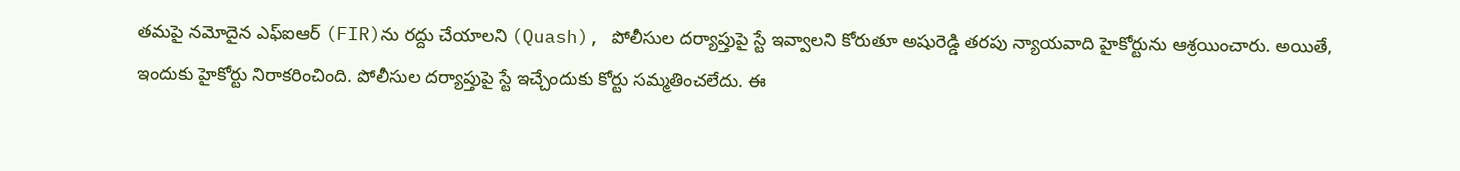తమపై నమోదైన ఎఫ్ఐఆర్ (FIR)ను రద్దు చేయాలని (Quash), పోలీసుల దర్యాప్తుపై స్టే ఇవ్వాలని కోరుతూ అషురెడ్డి తరపు న్యాయవాది హైకోర్టును ఆశ్రయించారు. అయితే, ఇందుకు హైకోర్టు నిరాకరించింది. పోలీసుల దర్యాప్తుపై స్టే ఇచ్చేందుకు కోర్టు సమ్మతించలేదు. ఈ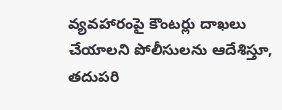వ్యవహారంపై కౌంటర్లు దాఖలు చేయాలని పోలీసులను ఆదేశిస్తూ, తదుపరి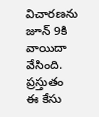విచారణను జూన్ 9కి వాయిదా వేసింది. ప్రస్తుతం ఈ కేసు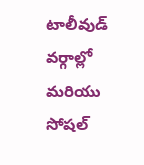టాలీవుడ్ వర్గాల్లో మరియు సోషల్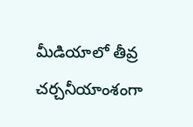మీడియాలో తీవ్ర చర్చనీయాంశంగా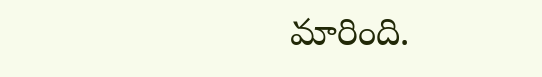మారింది.